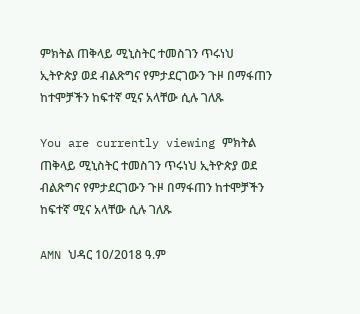ምክትል ጠቅላይ ሚኒስትር ተመስገን ጥሩነህ ኢትዮጵያ ወደ ብልጽግና የምታደርገውን ጉዞ በማፋጠን ከተሞቻችን ከፍተኛ ሚና አላቸው ሲሉ ገለጹ

You are currently viewing ምክትል ጠቅላይ ሚኒስትር ተመስገን ጥሩነህ ኢትዮጵያ ወደ ብልጽግና የምታደርገውን ጉዞ በማፋጠን ከተሞቻችን ከፍተኛ ሚና አላቸው ሲሉ ገለጹ

AMN ህዳር 10/2018 ዓ.ም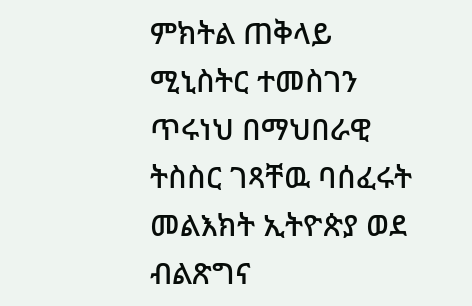ምክትል ጠቅላይ ሚኒስትር ተመስገን ጥሩነህ በማህበራዊ ትስስር ገጻቸዉ ባሰፈሩት መልእክት ኢትዮጵያ ወደ ብልጽግና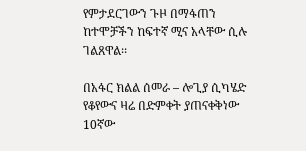የምታደርገውን ጉዞ በማፋጠን ከተሞቻችን ከፍተኛ ሚና አላቸው ሲሉ ገልጸዋል፡፡

በአፋር ክልል ሰመራ – ሎጊያ ሲካሄድ የቆየውና ዛሬ በድምቀት ያጠናቀቅነው 10ኛው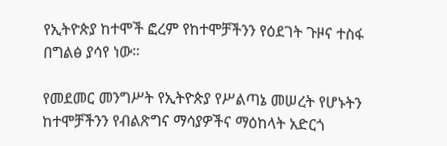የኢትዮጵያ ከተሞች ፎረም የከተሞቻችንን የዕደገት ጉዞና ተስፋ በግልፅ ያሳየ ነው።

የመደመር መንግሥት የኢትዮጵያ የሥልጣኔ መሠረት የሆኑትን ከተሞቻችንን የብልጽግና ማሳያዎችና ማዕከላት አድርጎ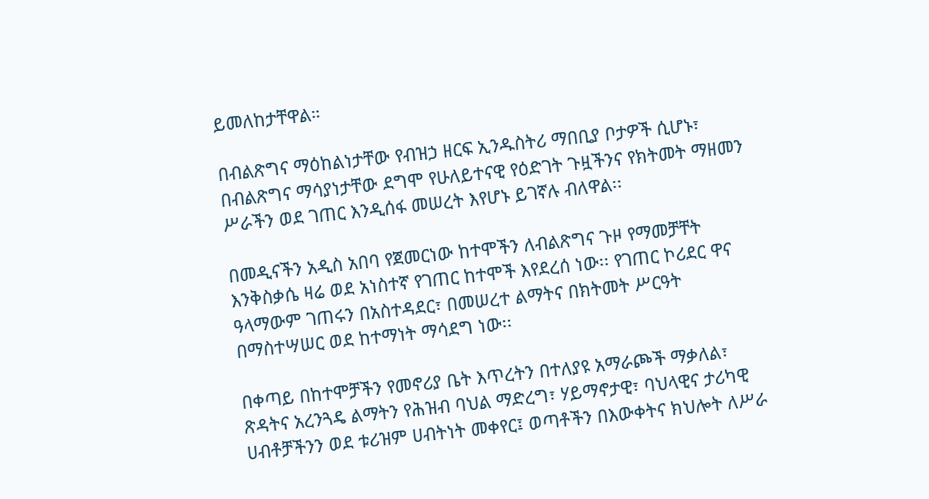ይመለከታቸዋል።

በብልጽግና ማዕከልነታቸው የብዝኃ ዘርፍ ኢንዱስትሪ ማበቢያ ቦታዎች ሲሆኑ፣ በብልጽግና ማሳያነታቸው ደግሞ የሁለይተናዊ የዕድገት ጉዟችንና የክትመት ማዘመን ሥራችን ወደ ገጠር እንዲሰፋ መሠረት እየሆኑ ይገኛሉ ብለዋል፡፡

በመዲናችን አዲስ አበባ የጀመርነው ከተሞችን ለብልጽግና ጉዞ የማመቻቸት እንቅስቃሴ ዛሬ ወደ አነስተኛ የገጠር ከተሞች እየደረሰ ነው፡፡ የገጠር ኮሪደር ዋና ዓላማውም ገጠሩን በአስተዳደር፣ በመሠረተ ልማትና በክትመት ሥርዓት በማስተሣሠር ወደ ከተማነት ማሳደግ ነው፡፡

በቀጣይ በከተሞቻችን የመኖሪያ ቤት እጥረትን በተለያዩ አማራጮች ማቃለል፣ ጽዳትና አረንጓዴ ልማትን የሕዝብ ባህል ማድረግ፣ ሃይማኖታዊ፣ ባህላዊና ታሪካዊ ሀብቶቻችንን ወደ ቱሪዝም ሀብትነት መቀየር፤ ወጣቶችን በእውቀትና ክህሎት ለሥራ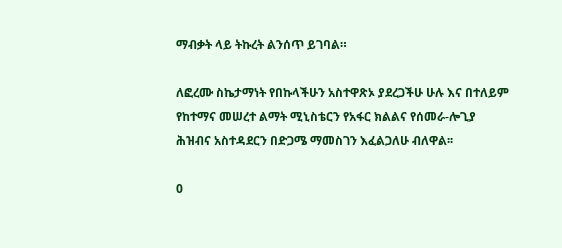ማብቃት ላይ ትኩረት ልንሰጥ ይገባል።

ለፎረሙ ስኬታማነት የበኩላችሁን አስተዋጽኦ ያደረጋችሁ ሁሉ እና በተለይም የከተማና መሠረተ ልማት ሚኒስቴርን የአፋር ክልልና የሰመራ-ሎጊያ ሕዝብና አስተዳደርን በድጋሜ ማመስገን እፈልጋለሁ ብለዋል፡፡

0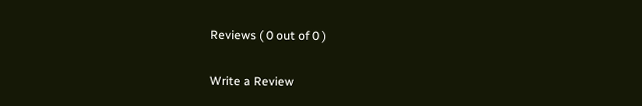Reviews ( 0 out of 0 )

Write a Review